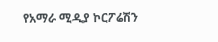የአማራ ሚዲያ ኮርፖሬሽን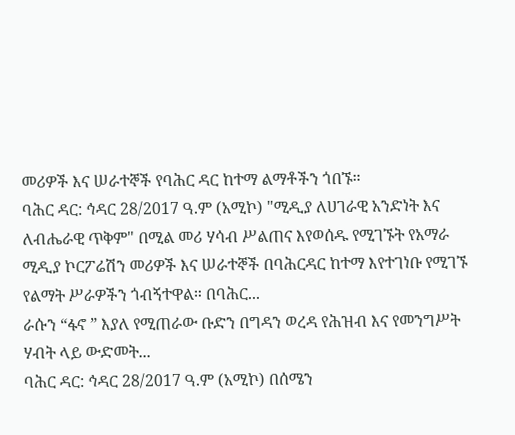መሪዎች እና ሠራተኞች የባሕር ዳር ከተማ ልማቶችን ጎበኙ።
ባሕር ዳር: ኅዳር 28/2017 ዓ.ም (አሚኮ) "ሚዲያ ለሀገራዊ አንድነት እና ለብሔራዊ ጥቅም" በሚል መሪ ሃሳብ ሥልጠና እየወሰዱ የሚገኙት የአማራ ሚዲያ ኮርፖሬሽን መሪዎች እና ሠራተኞች በባሕርዳር ከተማ እየተገነቡ የሚገኙ የልማት ሥራዎችን ጎብኝተዋል። በባሕር...
ራሱን “ፋኖ ” እያለ የሚጠራው ቡድን በግዳን ወረዳ የሕዝብ እና የመንግሥት ሃብት ላይ ውድመት...
ባሕር ዳር: ኅዳር 28/2017 ዓ.ም (አሚኮ) በሰሜን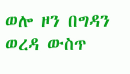ወሎ ዞን በግዳን ወረዳ ውስጥ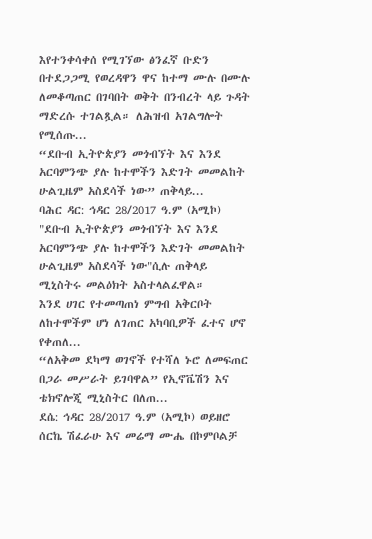እየተንቀሳቀሰ የሚገኘው ፅንፈኛ ቡድን በተደጋጋሚ የወረዳዋን ዋና ከተማ ሙሉ በሙሉ ለመቆጣጠር በገባበት ወቅት በንብረት ላይ ጉዳት ማድረሱ ተገልጿል። ለሕዝብ አገልግሎት የሚሰጡ...
“ደቡብ ኢትዮጵያን መጎብኘት እና እንደ አርባምንጭ ያሉ ከተሞችን እድገት መመልከት ሁልጊዜም አስደሳች ነው” ጠቅላይ...
ባሕር ዳር: ኅዳር 28/2017 ዓ.ም (አሚኮ) "ደቡብ ኢትዮጵያን መጎብኘት እና እንደ አርባምንጭ ያሉ ከተሞችን እድገት መመልከት ሁልጊዜም አስደሳች ነው"ሲሉ ጠቅላይ ሚኒስትሩ መልዕክት አስተላልፈዋል።
እንደ ሀገር የተመጣጠነ ምግብ አቅርቦት ለከተሞችም ሆነ ለገጠር አካባቢዎች ፈተና ሆኖ የቀጠለ...
“ለአቅመ ደካማ ወገኖች የተሻለ ኑሮ ለመፍጠር በጋራ መሥራት ይገባዋል” የኢኖቬሽን እና ቴክኖሎጂ ሚኒስትር በለጠ...
ደሴ: ኅዳር 28/2017 ዓ.ም (አሚኮ) ወይዘሮ ሰርኬ ሽፈራሁ እና መሬማ ሙሔ በኮምቦልቻ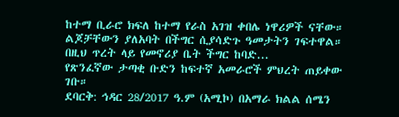ከተማ ቢራሮ ክፍለ ከተማ የራስ አገዝ ቀበሌ ነዋሪዎች ናቸው። ልጆቻቸውን ያለአባት በችግር ሲያሳድጉ ዓመታትን ገፍተዋል።
በዚህ ጥረት ላይ የመኖሪያ ቤት ችግር ከባድ...
የጽንፈኛው ታጣቂ ቡድን ከፍተኛ አመራሮች ምህረት ጠይቀው ገቡ።
ደባርቅ: ኅዳር 28/2017 ዓ.ም (አሚኮ) በአማራ ክልል ሰሜን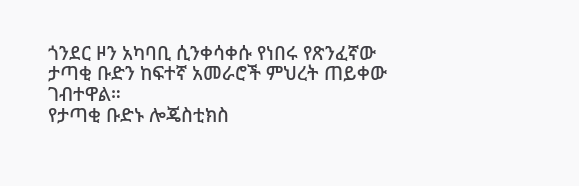ጎንደር ዞን አካባቢ ሲንቀሳቀሱ የነበሩ የጽንፈኛው ታጣቂ ቡድን ከፍተኛ አመራሮች ምህረት ጠይቀው ገብተዋል።
የታጣቂ ቡድኑ ሎጄስቲክስ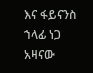እና ፋይናንስ ኀላፊ ነጋ አዛናው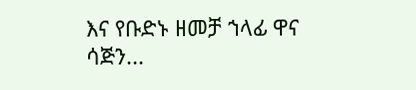እና የቡድኑ ዘመቻ ኀላፊ ዋና ሳጅን...